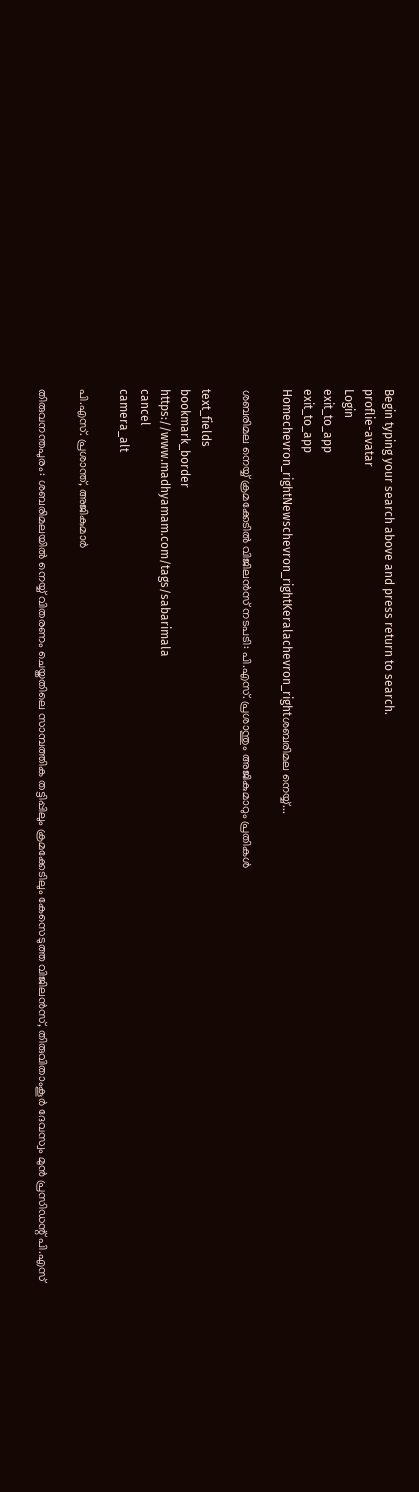Begin typing your search above and press return to search.
proflie-avatar
Login
exit_to_app
exit_to_app
Homechevron_rightNewschevron_rightKeralachevron_rightശബരിമല നെയ്യ്...

ശബരിമല നെയ്യ് ക്രമക്കേടിൽ വിജിലൻസ് നടപടി: പി.എസ്. പ്രശാന്തും അജികുമാറും പ്രതികൾ

text_fields
bookmark_border
https://www.madhyamam.com/tags/sabarimala
cancel
camera_alt

പി.എസ്. പ്രശാന്ത്, അജികുമാർ

തിരുവനന്തപുരം: ശബരിമലയിൽ നെയ്യ് വിതരണം ചെയ്തതിലെ സാമ്പത്തിക തട്ടിപ്പിലും ക്രമക്കേടിലും കേസെടുത്ത വിജിലൻസ്, തിരുവിതാംകൂർ ദേവസ്വം മുൻ പ്രസിഡന്റ് പി.എസ്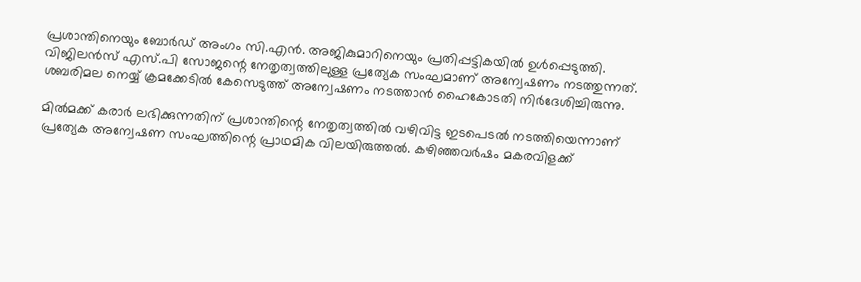പ്രശാന്തിനെയും ബോർഡ് അംഗം സി.എൻ. അജികുമാറിനെയും പ്രതിപ്പട്ടികയിൽ ഉൾപ്പെടുത്തി. വിജിലൻസ് എസ്.പി സോജന്റെ നേതൃത്വത്തിലുള്ള പ്രത്യേക സംഘമാണ് അന്വേഷണം നടത്തുന്നത്. ശബരിമല നെയ്യ് ക്രമക്കേടിൽ കേസെടുത്ത് അന്വേഷണം നടത്താൻ ഹൈകോടതി നിർദേശിച്ചിരുന്നു.

മിൽമക്ക് കരാർ ലഭിക്കുന്നതിന് പ്രശാന്തിന്റെ നേതൃത്വത്തിൽ വഴിവിട്ട ഇടപെടൽ നടത്തിയെന്നാണ് പ്രത്യേക അന്വേഷണ സംഘത്തിന്റെ പ്രാഥമിക വിലയിരുത്തൽ. കഴിഞ്ഞവർഷം മകരവിളക്ക്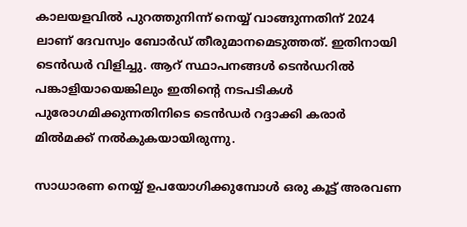കാലയളവിൽ പുറത്തുനിന്ന് നെയ്യ് വാങ്ങുന്നതിന് 2024 ലാണ് ദേവസ്വം ബോർഡ് തീരുമാനമെടുത്തത്. ഇതിനായി ടെൻഡർ വിളിച്ചു. ആറ് സ്ഥാപനങ്ങൾ ടെൻഡറിൽ പങ്കാളിയായെങ്കിലും ഇതിന്റെ നടപടികൾ പുരോഗമിക്കുന്നതിനിടെ ടെൻഡർ റദ്ദാക്കി കരാർ മിൽമക്ക് നൽകുകയായിരുന്നു.

സാധാരണ നെയ്യ് ഉപയോഗിക്കുമ്പോൾ ഒരു കൂട്ട് അരവണ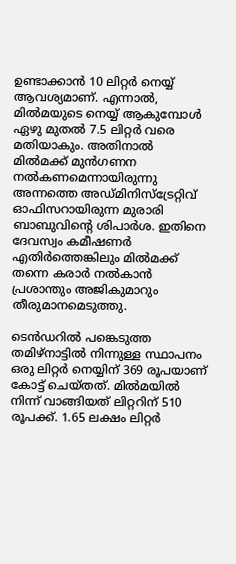ഉണ്ടാക്കാൻ 10 ലിറ്റർ നെയ്യ് ആവശ്യമാണ്. എന്നാൽ, മിൽമയുടെ നെയ്യ് ആകുമ്പോൾ ഏഴു മുതൽ 7.5 ലിറ്റർ വരെ മതിയാകും. അതിനാൽ മിൽമക്ക് മുൻഗണന നൽകണമെന്നായിരുന്നു അന്നത്തെ അഡ്മിനിസ്ട്രേറ്റിവ് ഓഫിസറായിരുന്ന മുരാരി ബാബുവിന്റെ ശിപാർശ. ഇതിനെ ദേവസ്വം കമീഷണർ എതിർത്തെങ്കിലും മിൽമക്ക് തന്നെ കരാർ നൽകാൻ പ്രശാന്തും അജികുമാറും തീരുമാനമെടുത്തു.

ടെൻഡറിൽ പങ്കെടുത്ത തമിഴ്നാട്ടിൽ നിന്നുള്ള സ്ഥാപനം ഒരു ലിറ്റർ നെയ്യിന് 369 രൂപയാണ് കോട്ട് ചെയ്തത്. മിൽമയിൽ നിന്ന് വാങ്ങിയത് ലിറ്ററിന് 510 രൂപക്ക്. 1.65 ലക്ഷം ലിറ്റർ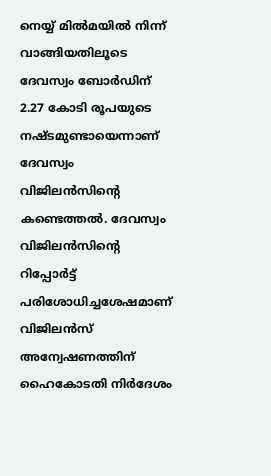നെയ്യ് മിൽമയിൽ നിന്ന് വാങ്ങിയതിലൂടെ ദേവസ്വം ബോർഡിന് 2.27 കോടി രൂപയുടെ നഷ്ടമുണ്ടായെന്നാണ് ദേവസ്വം വിജിലൻസിന്റെ കണ്ടെത്തൽ. ദേവസ്വം വിജിലൻസിന്റെ റിപ്പോർട്ട് പരിശോധിച്ചശേഷമാണ് വിജിലൻസ് അന്വേഷണത്തിന് ഹൈകോടതി നിർദേശം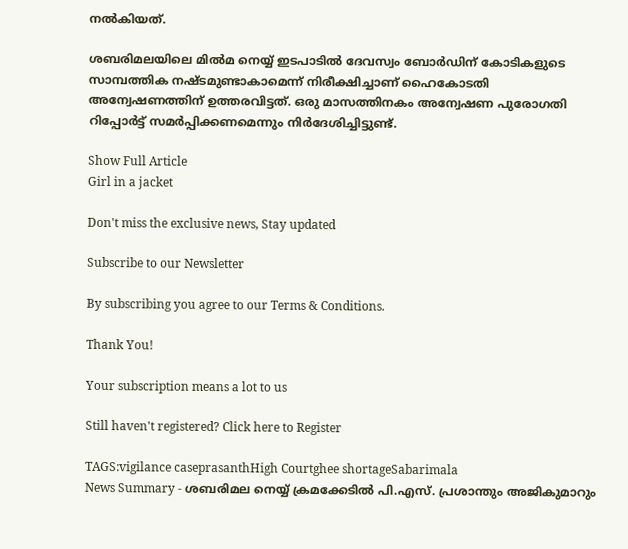നൽകിയത്.

ശബരിമലയിലെ മില്‍മ നെയ്യ് ഇടപാടില്‍ ദേവസ്വം ബോര്‍ഡിന് കോടികളുടെ സാമ്പത്തിക നഷ്ടമുണ്ടാകാമെന്ന് നിരീക്ഷിച്ചാണ് ഹൈകോടതി അന്വേഷണത്തിന് ഉത്തരവിട്ടത്. ഒരു മാസത്തിനകം അന്വേഷണ പുരോഗതി റിപ്പോര്‍ട്ട് സമർപ്പിക്കണമെന്നും നിർദേശിച്ചിട്ടുണ്ട്.

Show Full Article
Girl in a jacket

Don't miss the exclusive news, Stay updated

Subscribe to our Newsletter

By subscribing you agree to our Terms & Conditions.

Thank You!

Your subscription means a lot to us

Still haven't registered? Click here to Register

TAGS:vigilance caseprasanthHigh Courtghee shortageSabarimala
News Summary - ശബരിമല നെയ്യ് ക്രമക്കേടിൽ പി.എസ്. പ്രശാന്തും അജികുമാറും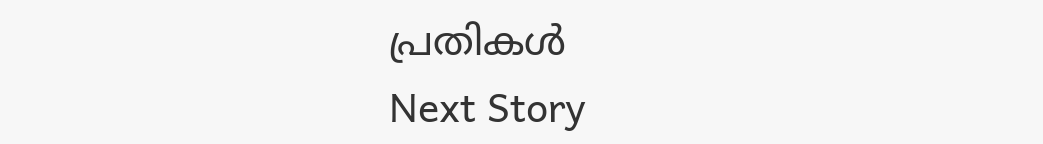പ്രതികൾ
Next Story